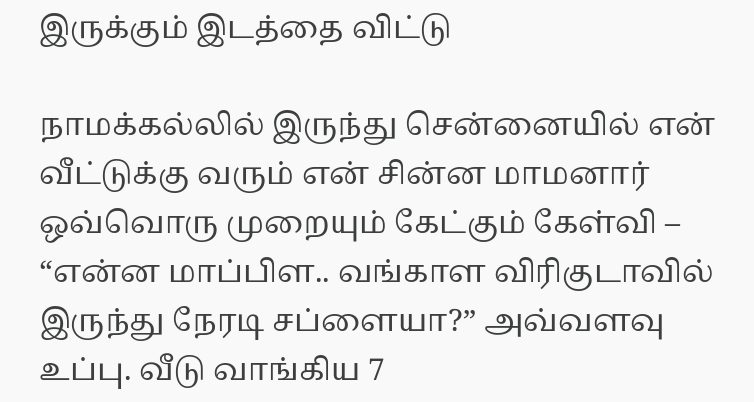இருக்கும் இடத்தை விட்டு

நாமக்கல்லில் இருந்து சென்னையில் என் வீட்டுக்கு வரும் என் சின்ன மாமனார் ஒவ்வொரு முறையும் கேட்கும் கேள்வி – “என்ன மாப்பிள.. வங்காள விரிகுடாவில் இருந்து நேரடி சப்ளையா?” அவ்வளவு உப்பு. வீடு வாங்கிய 7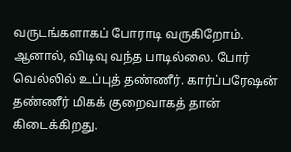வருடங்களாகப் போராடி வருகிறோம். ஆனால், விடிவு வந்த பாடில்லை. போர் வெல்லில் உப்புத் தண்ணீர். கார்ப்பரேஷன் தண்ணீர் மிகக் குறைவாகத் தான் கிடைக்கிறது.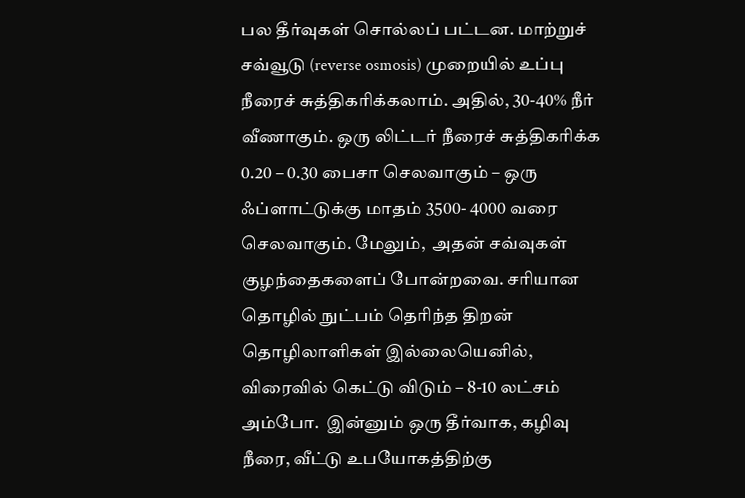பல தீர்வுகள் சொல்லப் பட்டன. மாற்றுச் சவ்வூடு (reverse osmosis) முறையில் உப்பு நீரைச் சுத்திகரிக்கலாம். அதில், 30-40% நீர் வீணாகும். ஒரு லிட்டர் நீரைச் சுத்திகரிக்க 0.20 – 0.30 பைசா செலவாகும் – ஒரு ஃப்ளாட்டுக்கு மாதம் 3500- 4000 வரை செலவாகும். மேலும்,  அதன் சவ்வுகள் குழந்தைகளைப் போன்றவை. சரியான தொழில் நுட்பம் தெரிந்த திறன் தொழிலாளிகள் இல்லையெனில், விரைவில் கெட்டு விடும் – 8-10 லட்சம் அம்போ.  இன்னும் ஒரு தீர்வாக, கழிவு நீரை, வீட்டு உபயோகத்திற்கு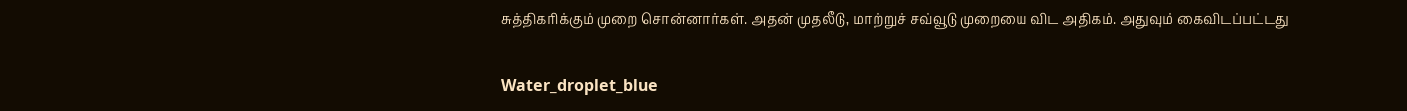சுத்திகரிக்கும் முறை சொன்னார்கள். அதன் முதலீடு, மாற்றுச் சவ்வூடு முறையை விட அதிகம். அதுவும் கைவிடப்பட்டது

Water_droplet_blue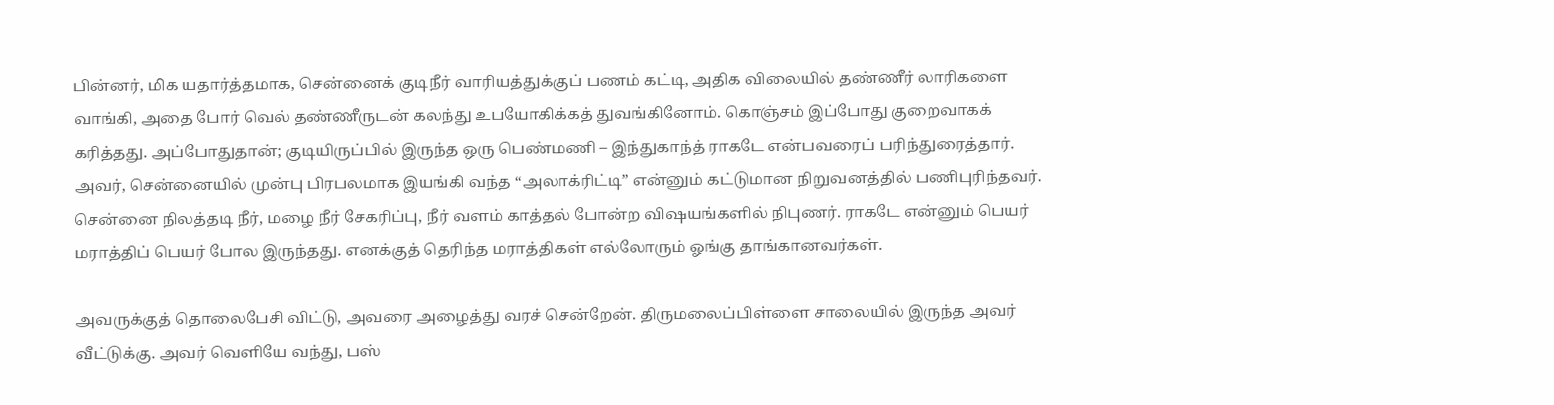பின்னர், மிக யதார்த்தமாக, சென்னைக் குடிநீர் வாரியத்துக்குப் பணம் கட்டி, அதிக விலையில் தண்ணீர் லாரிகளை வாங்கி, அதை போர் வெல் தண்ணீருடன் கலந்து உபயோகிக்கத் துவங்கினோம். கொஞ்சம் இப்போது குறைவாகக் கரித்தது. அப்போதுதான்; குடியிருப்பில் இருந்த ஒரு பெண்மணி – இந்துகாந்த் ராகடே என்பவரைப் பரிந்துரைத்தார். அவர், சென்னையில் முன்பு பிரபலமாக இயங்கி வந்த “அலாக்ரிட்டி” என்னும் கட்டுமான நிறுவனத்தில் பணிபுரிந்தவர். சென்னை நிலத்தடி நீர், மழை நீர் சேகரிப்பு, நீர் வளம் காத்தல் போன்ற விஷயங்களில் நிபுணர். ராகடே என்னும் பெயர் மராத்திப் பெயர் போல இருந்தது. எனக்குத் தெரிந்த மராத்திகள் எல்லோரும் ஓங்கு தாங்கானவர்கள்.

அவருக்குத் தொலைபேசி விட்டு, அவரை அழைத்து வரச் சென்றேன். திருமலைப்பிள்ளை சாலையில் இருந்த அவர் வீட்டுக்கு. அவர் வெளியே வந்து, பஸ்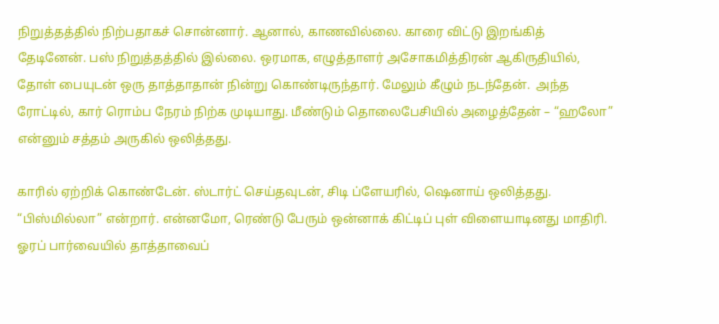நிறுத்தத்தில் நிற்பதாகச் சொன்னார். ஆனால், காணவில்லை. காரை விட்டு இறங்கித் தேடினேன். பஸ் நிறுத்தத்தில் இல்லை. ஒரமாக, எழுத்தாளர் அசோகமித்திரன் ஆகிருதியில், தோள் பையுடன் ஒரு தாத்தாதான் நின்று கொண்டிருந்தார். மேலும் கீழும் நடந்தேன்.  அந்த ரோட்டில், கார் ரொம்ப நேரம் நிற்க முடியாது. மீண்டும் தொலைபேசியில் அழைத்தேன் – “ஹலோ” என்னும் சத்தம் அருகில் ஒலித்தது.

காரில் ஏற்றிக் கொண்டேன். ஸ்டார்ட் செய்தவுடன், சிடி ப்ளேயரில், ஷெனாய் ஒலித்தது. “பிஸ்மில்லா” என்றார். என்னமோ, ரெண்டு பேரும் ஒன்னாக் கிட்டிப் புள் விளையாடினது மாதிரி.  ஓரப் பார்வையில் தாத்தாவைப்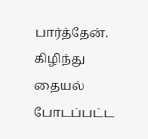பார்த்தேன். கிழிந்து தையல் போடப்பட்ட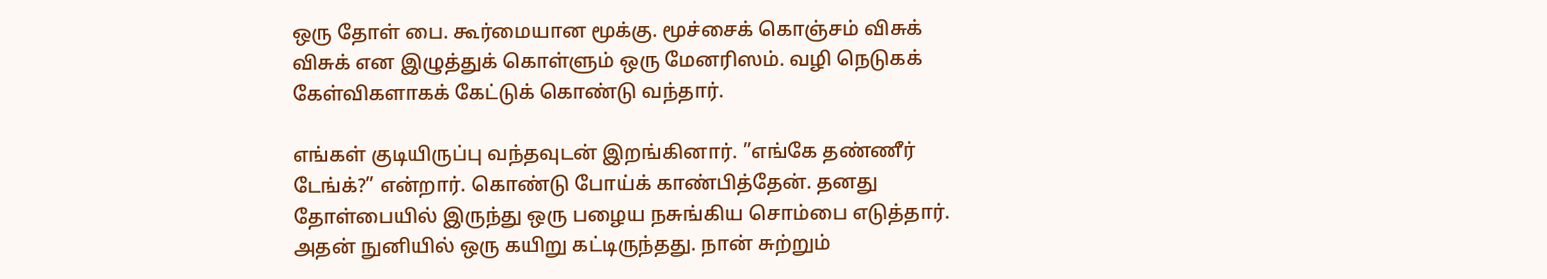ஒரு தோள் பை. கூர்மையான மூக்கு. மூச்சைக் கொஞ்சம் விசுக் விசுக் என இழுத்துக் கொள்ளும் ஒரு மேனரிஸம். வழி நெடுகக் கேள்விகளாகக் கேட்டுக் கொண்டு வந்தார்.

எங்கள் குடியிருப்பு வந்தவுடன் இறங்கினார். ”எங்கே தண்ணீர் டேங்க்?” என்றார். கொண்டு போய்க் காண்பித்தேன். தனது தோள்பையில் இருந்து ஒரு பழைய நசுங்கிய சொம்பை எடுத்தார். அதன் நுனியில் ஒரு கயிறு கட்டிருந்தது. நான் சுற்றும்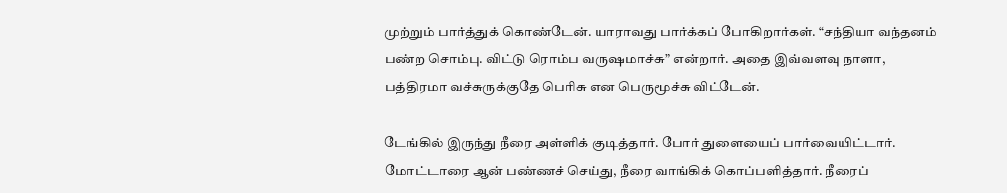முற்றும் பார்த்துக் கொண்டேன். யாராவது பார்க்கப் போகிறார்கள். “சந்தியா வந்தனம் பண்ற சொம்பு. விட்டு ரொம்ப வருஷமாச்சு” என்றார். அதை இவ்வளவு நாளா, பத்திரமா வச்சுருக்குதே பெரிசு என பெருமூச்சு விட்டேன்.

டேங்கில் இருந்து நீரை அள்ளிக் குடித்தார். போர் துளையைப் பார்வையிட்டார். மோட்டாரை ஆன் பண்ணச் செய்து, நீரை வாங்கிக் கொப்பளித்தார். நீரைப்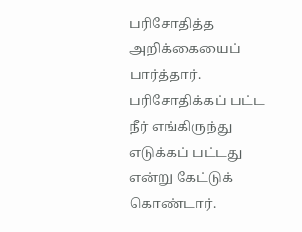பரிசோதித்த அறிக்கையைப் பார்த்தார். பரிசோதிக்கப் பட்ட நீர் எங்கிருந்து எடுக்கப் பட்டது என்று கேட்டுக் கொண்டார்.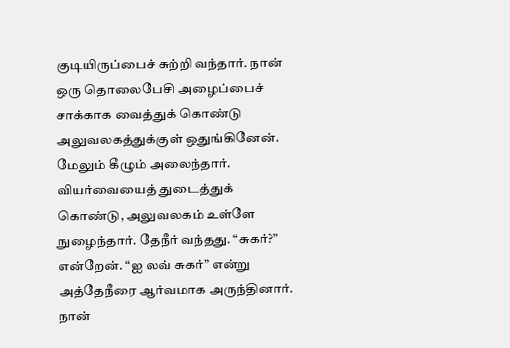குடியிருப்பைச் சுற்றி வந்தார். நான் ஒரு தொலைபேசி அழைப்பைச் சாக்காக வைத்துக் கொண்டு அலுவலகத்துக்குள் ஒதுங்கினேன். மேலும் கீழும் அலைந்தார். வியர்வையைத் துடைத்துக் கொண்டு, அலுவலகம் உள்ளே நுழைந்தார். தேநீர் வந்தது. “சுகர்?” என்றேன். “ஐ லவ் சுகர்” என்று அத்தேநீரை ஆர்வமாக அருந்தினார். நான்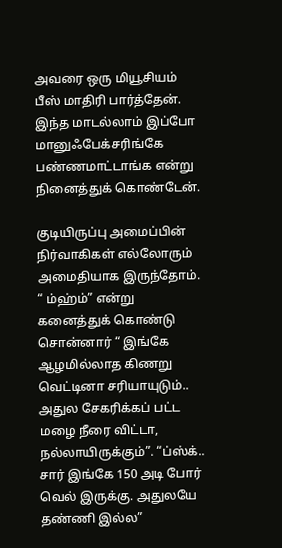அவரை ஒரு மியூசியம் பீஸ் மாதிரி பார்த்தேன். இந்த மாடல்லாம் இப்போ மானுஃபேக்சரிங்கே பண்ணமாட்டாங்க என்று நினைத்துக் கொண்டேன்.

குடியிருப்பு அமைப்பின் நிர்வாகிகள் எல்லோரும் அமைதியாக இருந்தோம். “ ம்ஹ்ம்” என்று கனைத்துக் கொண்டு சொன்னார் “ இங்கே ஆழமில்லாத கிணறு வெட்டினா சரியாயுடும்.. அதுல சேகரிக்கப் பட்ட மழை நீரை விட்டா, நல்லாயிருக்கும்”. “ப்ஸ்க்.. சார் இங்கே 150 அடி போர் வெல் இருக்கு. அதுலயே தண்ணி இல்ல”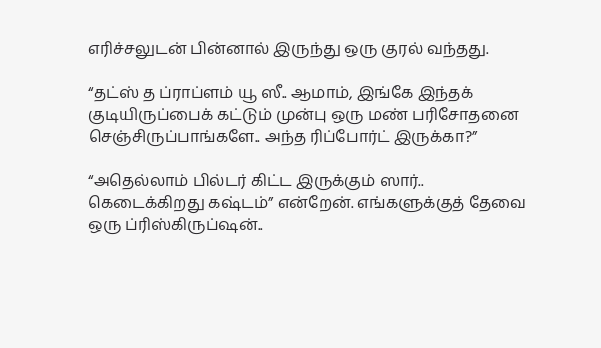எரிச்சலுடன் பின்னால் இருந்து ஒரு குரல் வந்தது.

“தட்ஸ் த ப்ராப்ளம் யூ ஸீ.. ஆமாம், இங்கே இந்தக் குடியிருப்பைக் கட்டும் முன்பு ஒரு மண் பரிசோதனை செஞ்சிருப்பாங்களே.. அந்த ரிப்போர்ட் இருக்கா?”

“அதெல்லாம் பில்டர் கிட்ட இருக்கும் ஸார்.. கெடைக்கிறது கஷ்டம்” என்றேன். எங்களுக்குத் தேவை ஒரு ப்ரிஸ்கிருப்ஷன்..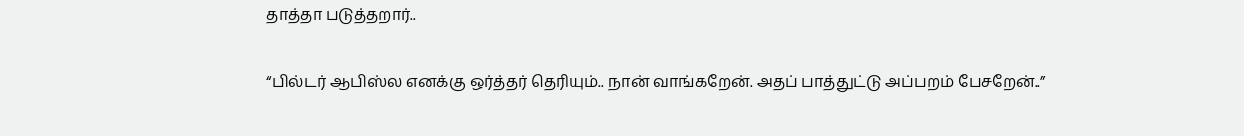தாத்தா படுத்தறார்..

“பில்டர் ஆபிஸ்ல எனக்கு ஒர்த்தர் தெரியும்.. நான் வாங்கறேன். அதப் பாத்துட்டு அப்பறம் பேசறேன்..”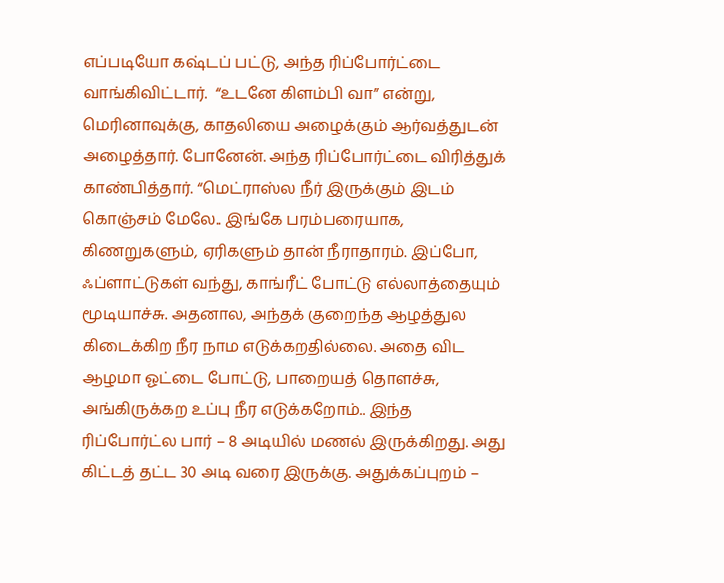எப்படியோ கஷ்டப் பட்டு, அந்த ரிப்போர்ட்டை வாங்கிவிட்டார்.  “உடனே கிளம்பி வா” என்று, மெரினாவுக்கு, காதலியை அழைக்கும் ஆர்வத்துடன் அழைத்தார். போனேன். அந்த ரிப்போர்ட்டை விரித்துக் காண்பித்தார். “மெட்ராஸ்ல நீர் இருக்கும் இடம் கொஞ்சம் மேலே.. இங்கே பரம்பரையாக, கிணறுகளும், ஏரிகளும் தான் நீராதாரம். இப்போ, ஃப்ளாட்டுகள் வந்து, காங்ரீட் போட்டு எல்லாத்தையும் மூடியாச்சு. அதனால, அந்தக் குறைந்த ஆழத்துல கிடைக்கிற நீர நாம எடுக்கறதில்லை. அதை விட ஆழமா ஓட்டை போட்டு, பாறையத் தொளச்சு, அங்கிருக்கற உப்பு நீர எடுக்கறோம்.. இந்த ரிப்போர்ட்ல பார் – 8 அடியில் மணல் இருக்கிறது. அது கிட்டத் தட்ட 30 அடி வரை இருக்கு. அதுக்கப்புறம் –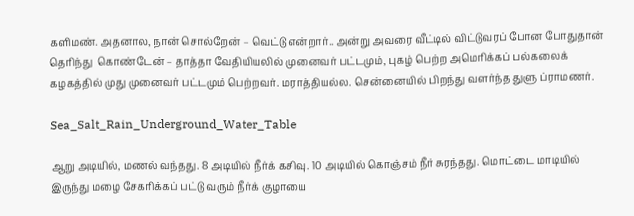களிமண். அதனால, நான் சொல்றேன் – வெட்டு என்றார்.. அன்று அவரை வீட்டில் விட்டுவரப் போன போதுதான் தெரிந்து  கொண்டேன் – தாத்தா வேதியியலில் முனைவர் பட்டமும், புகழ் பெற்ற அமெரிக்கப் பல்கலைக் கழகத்தில் முது முனைவர் பட்டமும் பெற்றவர். மராத்தியல்ல. சென்னையில் பிறந்து வளர்ந்த துளு ப்ராமணர்.

Sea_Salt_Rain_Underground_Water_Table

ஆறு அடியில், மணல் வந்தது. 8 அடியில் நீர்க் கசிவு. 10 அடியில் கொஞ்சம் நீர் சுரந்தது. மொட்டை மாடியில் இருந்து மழை சேகரிக்கப் பட்டு வரும் நீர்க் குழாயை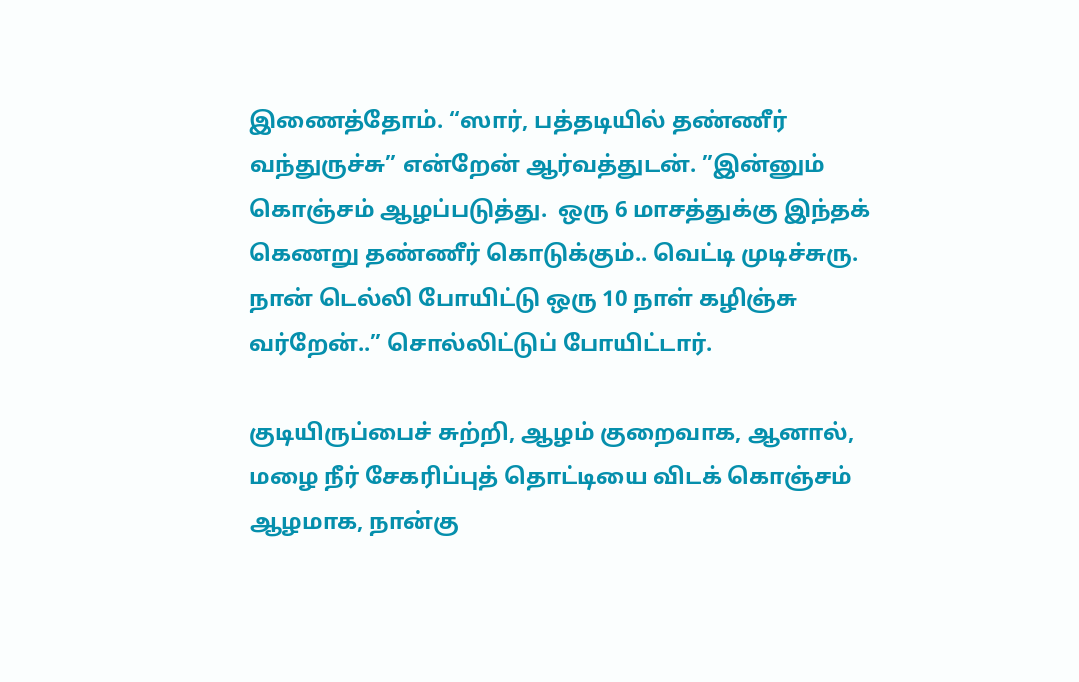இணைத்தோம். “ஸார், பத்தடியில் தண்ணீர் வந்துருச்சு” என்றேன் ஆர்வத்துடன். ”இன்னும் கொஞ்சம் ஆழப்படுத்து.  ஒரு 6 மாசத்துக்கு இந்தக் கெணறு தண்ணீர் கொடுக்கும்.. வெட்டி முடிச்சுரு. நான் டெல்லி போயிட்டு ஒரு 10 நாள் கழிஞ்சு வர்றேன்..” சொல்லிட்டுப் போயிட்டார்.

குடியிருப்பைச் சுற்றி, ஆழம் குறைவாக, ஆனால், மழை நீர் சேகரிப்புத் தொட்டியை விடக் கொஞ்சம் ஆழமாக, நான்கு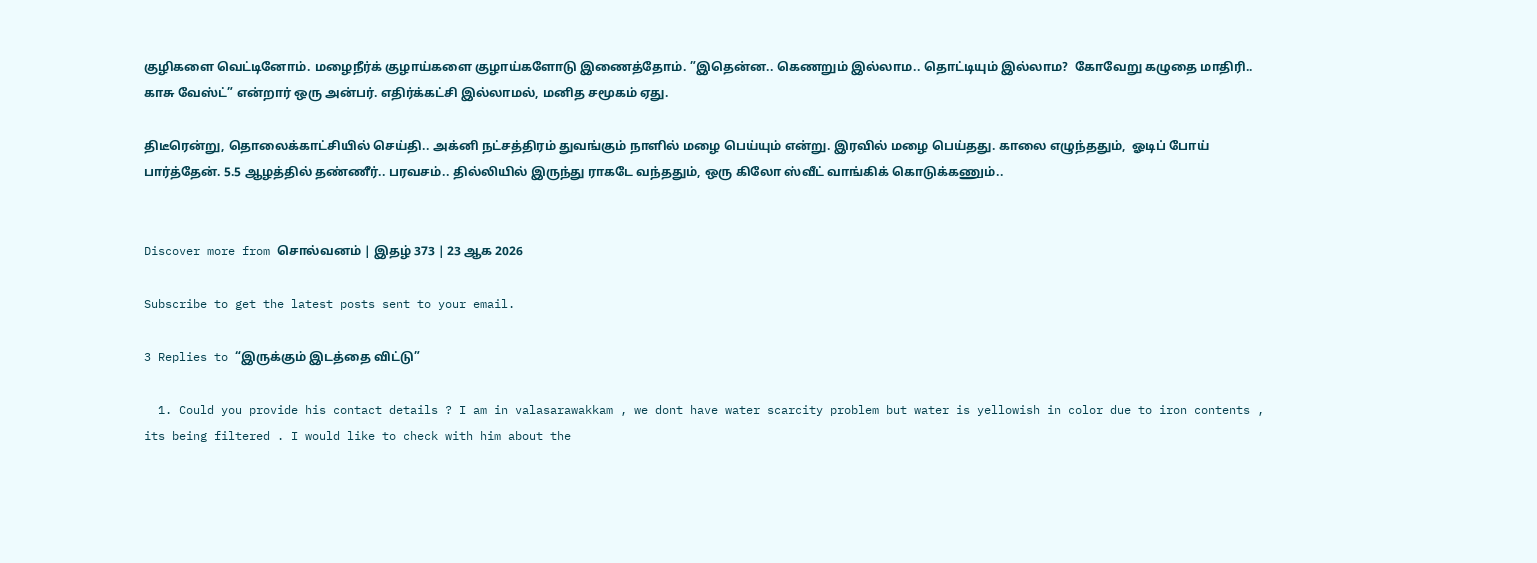குழிகளை வெட்டினோம். மழைநீர்க் குழாய்களை குழாய்களோடு இணைத்தோம். ”இதென்ன.. கெணறும் இல்லாம.. தொட்டியும் இல்லாம?  கோவேறு கழுதை மாதிரி.. காசு வேஸ்ட்” என்றார் ஒரு அன்பர். எதிர்க்கட்சி இல்லாமல், மனித சமூகம் ஏது.

திடீரென்று, தொலைக்காட்சியில் செய்தி.. அக்னி நட்சத்திரம் துவங்கும் நாளில் மழை பெய்யும் என்று. இரவில் மழை பெய்தது. காலை எழுந்ததும்,  ஓடிப் போய் பார்த்தேன். 5.5 ஆழத்தில் தண்ணீர்.. பரவசம்.. தில்லியில் இருந்து ராகடே வந்ததும், ஒரு கிலோ ஸ்வீட் வாங்கிக் கொடுக்கணும்..


Discover more from சொல்வனம் | இதழ் 373 | 23 ஆக 2026

Subscribe to get the latest posts sent to your email.

3 Replies to “இருக்கும் இடத்தை விட்டு”

  1. Could you provide his contact details ? I am in valasarawakkam , we dont have water scarcity problem but water is yellowish in color due to iron contents , its being filtered . I would like to check with him about the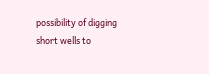possibility of digging short wells to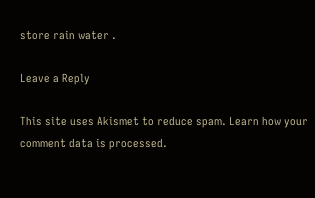store rain water .

Leave a Reply

This site uses Akismet to reduce spam. Learn how your comment data is processed.